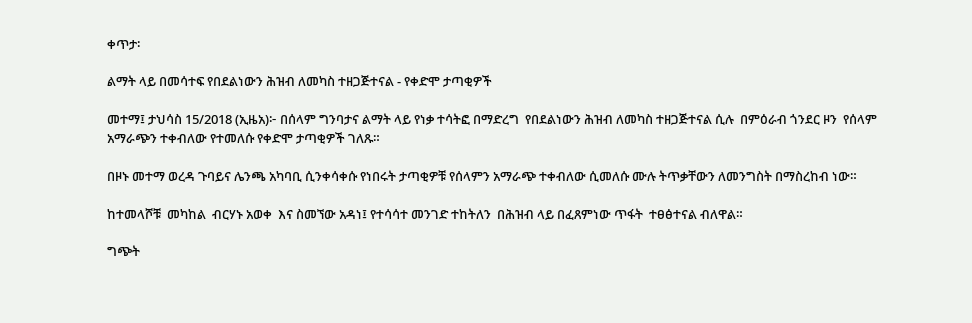ቀጥታ፡

ልማት ላይ በመሳተፍ የበደልነውን ሕዝብ ለመካስ ተዘጋጅተናል - የቀድሞ ታጣቂዎች

መተማ፤ ታህሳስ 15/2018 (ኢዜአ)፦ በሰላም ግንባታና ልማት ላይ የነቃ ተሳትፎ በማድረግ  የበደልነውን ሕዝብ ለመካስ ተዘጋጅተናል ሲሉ  በምዕራብ ጎንደር ዞን  የሰላም አማራጭን ተቀብለው የተመለሱ የቀድሞ ታጣቂዎች ገለጹ።

በዞኑ መተማ ወረዳ ጉባይና ሌንጫ አካባቢ ሲንቀሳቀሱ የነበሩት ታጣቂዎቹ የሰላምን አማራጭ ተቀብለው ሲመለሱ ሙሉ ትጥቃቸውን ለመንግስት በማስረከብ ነው።

ከተመላሾቹ  መካከል  ብርሃኑ አወቀ  እና ስመኘው አዳነ፤ የተሳሳተ መንገድ ተከትለን  በሕዝብ ላይ በፈጸምነው ጥፋት  ተፀፅተናል ብለዋል።

ግጭት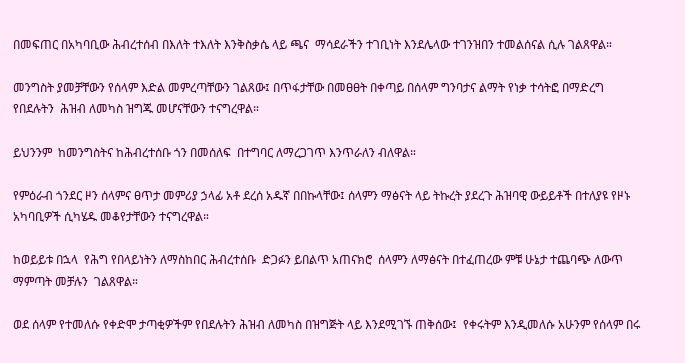በመፍጠር በአካባቢው ሕብረተሰብ በእለት ተእለት እንቅስቃሴ ላይ ጫና  ማሳደራችን ተገቢነት እንደሌላው ተገንዝበን ተመልሰናል ሲሉ ገልጸዋል።

መንግስት ያመቻቸውን የሰላም እድል መምረጣቸውን ገልጸው፤ በጥፋታቸው በመፀፀት በቀጣይ በሰላም ግንባታና ልማት የነቃ ተሳትፎ በማድረግ  የበደሉትን  ሕዝብ ለመካስ ዝግጁ መሆናቸውን ተናግረዋል።

ይህንንም  ከመንግስትና ከሕብረተሰቡ ጎን በመሰለፍ  በተግባር ለማረጋገጥ እንጥራለን ብለዋል።

የምዕራብ ጎንደር ዞን ሰላምና ፀጥታ መምሪያ ኃላፊ አቶ ደረሰ አዱኛ በበኩላቸው፤ ሰላምን ማፅናት ላይ ትኩረት ያደረጉ ሕዝባዊ ውይይቶች በተለያዩ የዞኑ አካባቢዎች ሲካሄዱ መቆየታቸውን ተናግረዋል።

ከወይይቱ በኋላ  የሕግ የበላይነትን ለማስከበር ሕብረተሰቡ  ድጋፉን ይበልጥ አጠናክሮ  ሰላምን ለማፅናት በተፈጠረው ምቹ ሁኔታ ተጨባጭ ለውጥ ማምጣት መቻሉን  ገልጸዋል።

ወደ ሰላም የተመለሱ የቀድሞ ታጣቂዎችም የበደሉትን ሕዝብ ለመካስ በዝግጅት ላይ እንደሚገኙ ጠቅሰው፤  የቀሩትም እንዲመለሱ አሁንም የሰላም በሩ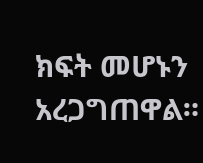ክፍት መሆኑን አረጋግጠዋል።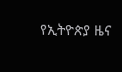የኢትዮጵያ ዜና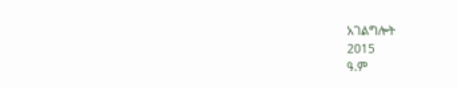አገልግሎት
2015
ዓ.ም